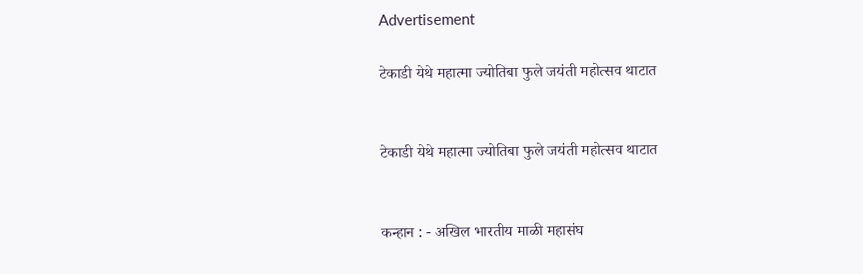Advertisement

टेकाडी येथे महात्मा ज्योतिबा फुले जयंती महोत्सव थाटात


टेकाडी येथे महात्मा ज्योतिबा फुले जयंती महोत्सव थाटात


कन्हान : - अखिल भारतीय माळी महासंघ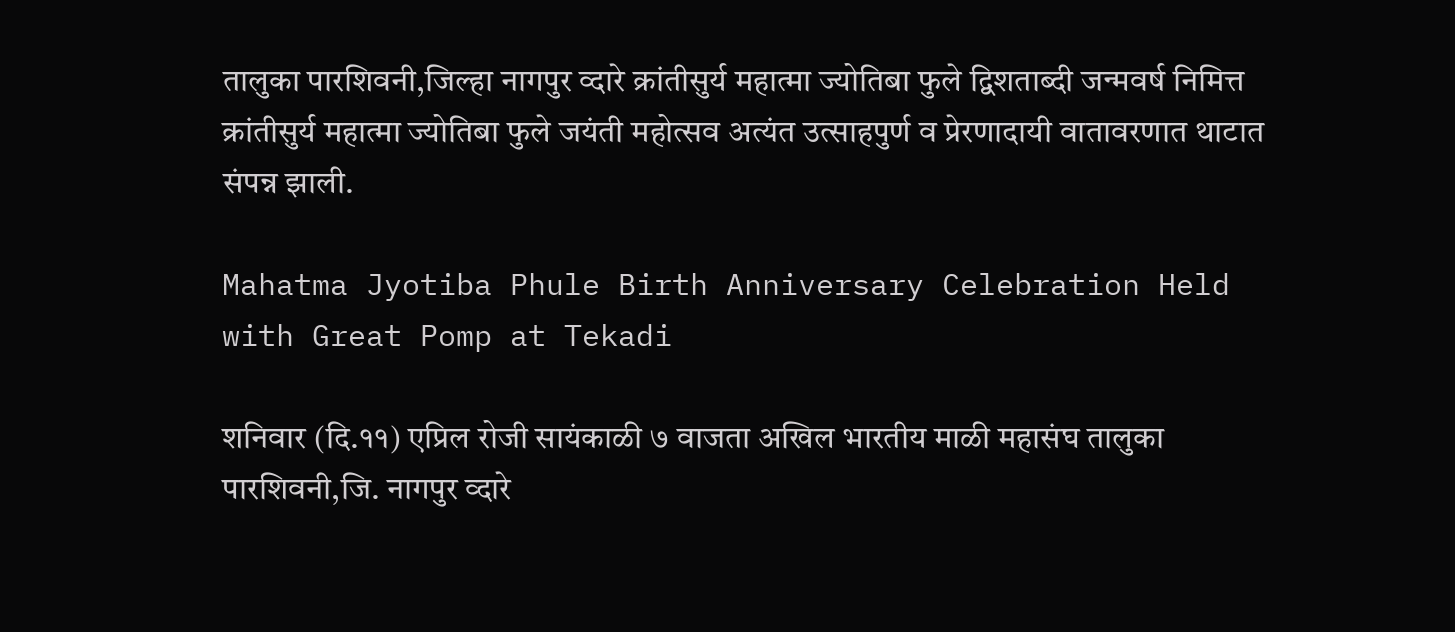तालुका पारशिवनी,जिल्हा नागपुर व्दारे क्रांतीसुर्य महात्मा ज्योतिबा फुले द्विशताब्दी जन्मवर्ष निमित्त क्रांतीसुर्य महात्मा ज्योतिबा फुले जयंती महोत्सव अत्यंत उत्साहपुर्ण व प्रेरणादायी वातावरणात थाटात संपन्न झाली.

Mahatma Jyotiba Phule Birth Anniversary Celebration Held with Great Pomp at Tekadi

शनिवार (दि.११) एप्रिल रोजी सायंकाळी ७ वाजता अखिल भारतीय माळी महासंघ तालुका पारशिवनी,जि. नागपुर व्दारे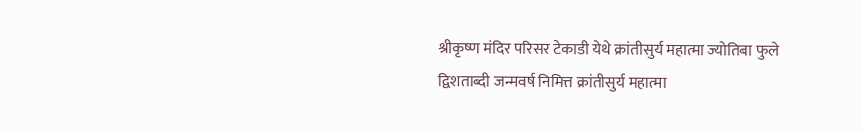श्रीकृष्ण मंदिर परिसर टेकाडी येथे क्रांतीसुर्य महात्मा ज्योतिबा फुले द्विशताब्दी जन्मवर्ष निमित्त क्रांतीसुर्य महात्मा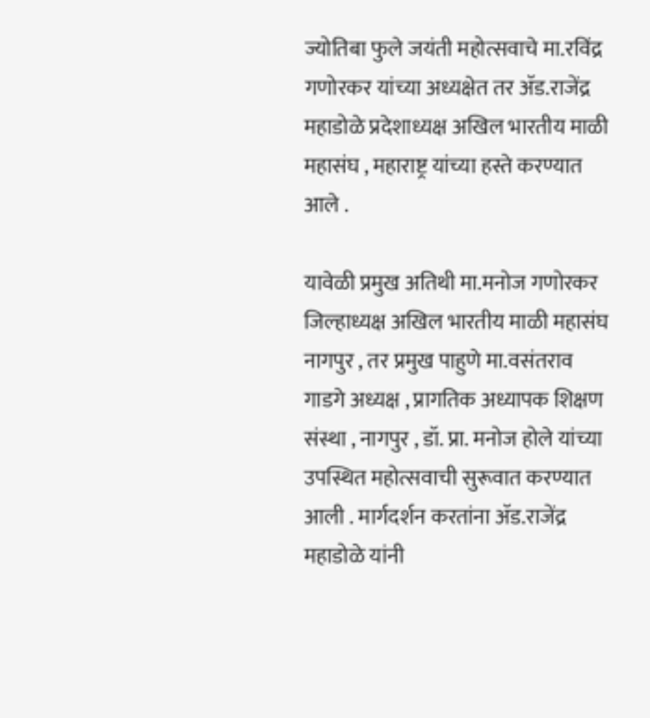ज्योतिबा फुले जयंती महोत्सवाचे मा.रविंद्र गणोरकर यांच्या अध्यक्षेत तर ॲड.राजेंद्र महाडोळे प्रदेशाध्यक्ष अखिल भारतीय माळी महासंघ , महाराष्ट्र यांच्या हस्ते करण्यात आले .

यावेळी प्रमुख अतिथी मा.मनोज गणोरकर जिल्हाध्यक्ष अखिल भारतीय माळी महासंघ नागपुर , तर प्रमुख पाहुणे मा.वसंतराव गाडगे अध्यक्ष , प्रागतिक अध्यापक शिक्षण संस्था , नागपुर , डॉ. प्रा. मनोज होले यांच्या उपस्थित महोत्सवाची सुरूवात करण्यात आली . मार्गदर्शन करतांना ॲड.राजेंद्र महाडोळे यांनी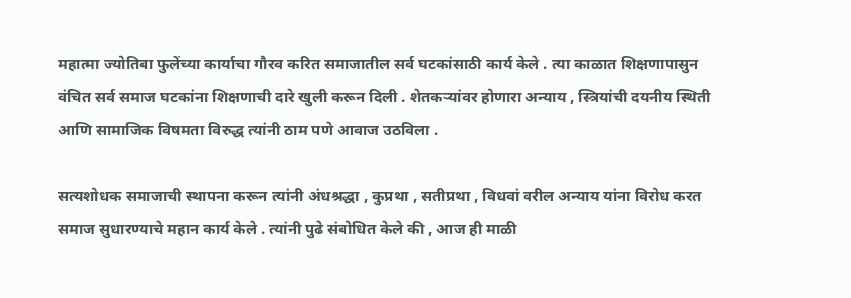महात्मा ज्योतिबा फुलेंच्या कार्याचा गौरव करित समाजातील सर्व घटकांसाठी कार्य केले . त्या काळात शिक्षणापासुन वंचित सर्व समाज घटकांना शिक्षणाची दारे खुली करून दिली . शेतकऱ्यांवर होणारा अन्याय , स्त्रियांची दयनीय स्थिती आणि सामाजिक विषमता विरुद्ध त्यांनी ठाम पणे आवाज उठविला .

सत्यशोधक समाजाची स्थापना करून त्यांनी अंधश्रद्धा , कुप्रथा , सतीप्रथा , विधवां वरील अन्याय यांना विरोध करत समाज सुधारण्याचे महान कार्य केले . त्यांनी पुढे संबोधित केले की , आज ही माळी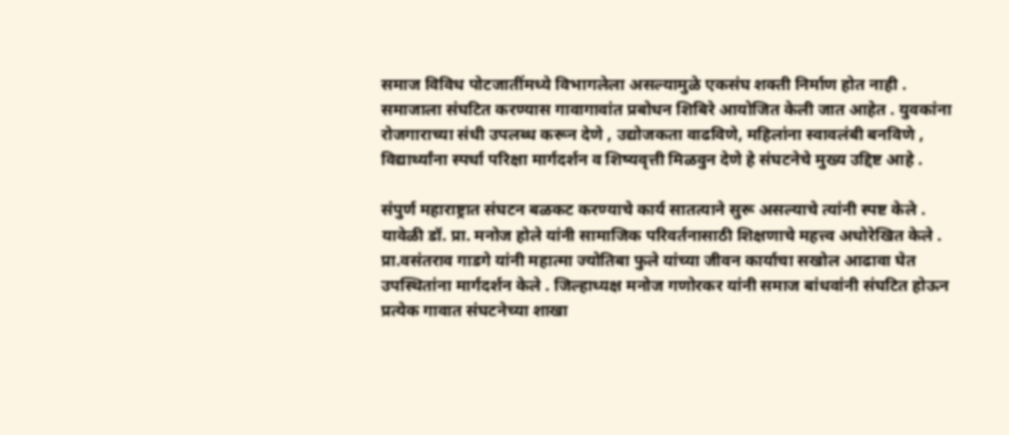समाज विविध पोटजातींमध्ये विभागलेला असल्यामुळे एकसंघ शक्ती निर्माण होत नाही . समाजाला संघटित करण्यास गावागावांत प्रबोधन शिबिरे आयोजित केली जात आहेत . युवकांना रोजगाराच्या संधी उपलब्ध करून देणे , उद्योजकता वाढविणे, महिलांना स्वावलंबी बनविणे , विद्यार्थ्यांना स्पर्धा परिक्षा मार्गदर्शन व शिष्यवृत्ती मिळवुन देणे हे संघटनेचे मुख्य उद्दिष्ट आहे .

संपुर्ण महाराष्ट्रात संघटन बळकट करण्याचे कार्य सातत्याने सुरू असल्याचे त्यांनी स्पष्ट केले .  यावेळी डॉ. प्रा. मनोज होले यांनी सामाजिक परिवर्तनासाठी शिक्षणाचे महत्त्व अधोरेखित केले . प्रा.वसंतराव गाडगे यांनी महात्मा ज्योतिबा फुले यांच्या जीवन कार्याचा सखोल आढावा घेत उपस्थितांना मार्गदर्शन केले . जिल्हाध्यक्ष मनोज गणोरकर यांनी समाज बांधवांनी संघटित होऊन प्रत्येक गावात संघटनेच्या शाखा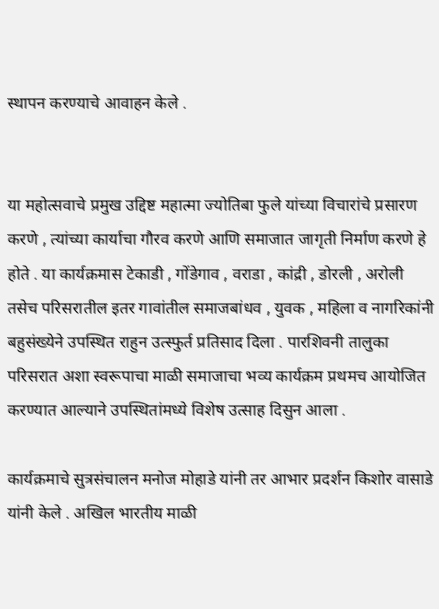स्थापन करण्याचे आवाहन केले .


या महोत्सवाचे प्रमुख उद्दिष्ट महात्मा ज्योतिबा फुले यांच्या विचारांचे प्रसारण करणे , त्यांच्या कार्याचा गौरव करणे आणि समाजात जागृती निर्माण करणे हे होते . या कार्यक्रमास टेकाडी , गोंडेगाव , वराडा , कांद्री , डोरली , अरोली तसेच परिसरातील इतर गावांतील समाजबांधव , युवक , महिला व नागरिकांनी बहुसंख्येने उपस्थित राहुन उत्स्फुर्त प्रतिसाद दिला . पारशिवनी तालुका परिसरात अशा स्वरूपाचा माळी समाजाचा भव्य कार्यक्रम प्रथमच आयोजित करण्यात आल्याने उपस्थितांमध्ये विशेष उत्साह दिसुन आला .

कार्यक्रमाचे सुत्रसंचालन मनोज मोहाडे यांनी तर आभार प्रदर्शन किशोर वासाडे यांनी केले . अखिल भारतीय माळी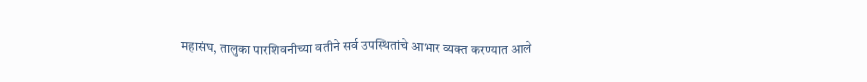महासंघ, तालुका पारशिवनीच्या वतीने सर्व उपस्थितांचे आभार व्यक्त करण्यात आले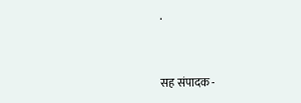.


सह संपादक -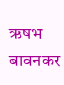ऋषभ बावनकर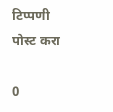टिप्पणी पोस्ट करा

0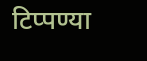टिप्पण्या